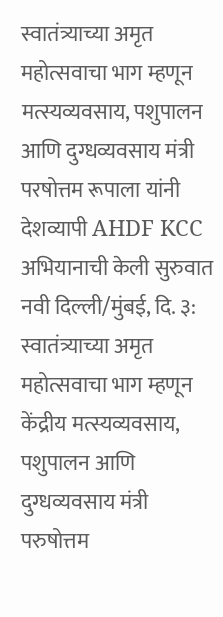स्वातंत्र्याच्या अमृत महोत्सवाचा भाग म्हणून मत्स्यव्यवसाय, पशुपालन आणि दुग्धव्यवसाय मंत्री परषोत्तम रूपाला यांनी देशव्यापी AHDF KCC अभियानाची केली सुरुवात
नवी दिल्ली/मुंबई, दि. ३: स्वातंत्र्याच्या अमृत महोत्सवाचा भाग म्हणून केंद्रीय मत्स्यव्यवसाय, पशुपालन आणि दुग्धव्यवसाय मंत्री परुषोत्तम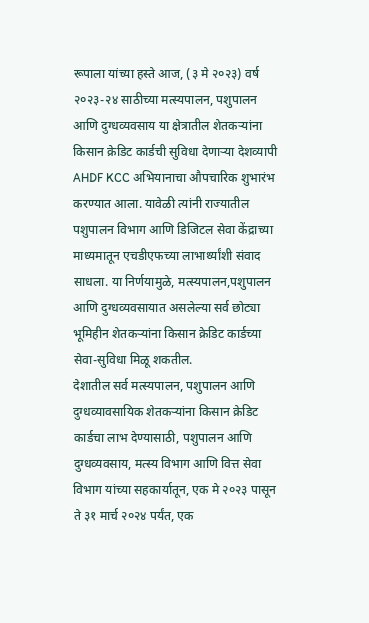रूपाला यांच्या हस्ते आज, (३ मे २०२३) वर्ष २०२३-२४ साठीच्या मत्स्यपालन, पशुपालन आणि दुग्धव्यवसाय या क्षेत्रातील शेतकऱ्यांना किसान क्रेडिट कार्डची सुविधा देणाऱ्या देशव्यापी AHDF KCC अभियानाचा औपचारिक शुभारंभ करण्यात आला. यावेळी त्यांनी राज्यातील पशुपालन विभाग आणि डिजिटल सेवा केंद्राच्या माध्यमातून एचडीएफच्या लाभार्थ्यांशी संवाद साधला. या निर्णयामुळे, मत्स्यपालन,पशुपालन आणि दुग्धव्यवसायात असलेल्या सर्व छोट्या भूमिहीन शेतकऱ्यांना किसान क्रेडिट कार्डच्या सेवा-सुविधा मिळू शकतील.
देशातील सर्व मत्स्यपालन, पशुपालन आणि दुग्धव्यावसायिक शेतकऱ्यांना किसान क्रेडिट कार्डचा लाभ देण्यासाठी, पशुपालन आणि दुग्धव्यवसाय, मत्स्य विभाग आणि वित्त सेवा विभाग यांच्या सहकार्यातून, एक मे २०२३ पासून ते ३१ मार्च २०२४ पर्यंत, एक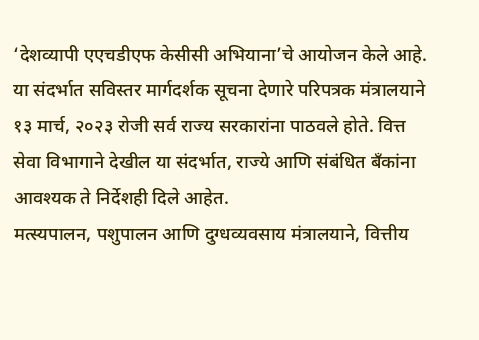‘देशव्यापी एएचडीएफ केसीसी अभियाना’चे आयोजन केले आहे. या संदर्भात सविस्तर मार्गदर्शक सूचना देणारे परिपत्रक मंत्रालयाने १३ मार्च, २०२३ रोजी सर्व राज्य सरकारांना पाठवले होते. वित्त सेवा विभागाने देखील या संदर्भात, राज्ये आणि संबंधित बँकांना आवश्यक ते निर्देशही दिले आहेत.
मत्स्यपालन, पशुपालन आणि दुग्धव्यवसाय मंत्रालयाने, वित्तीय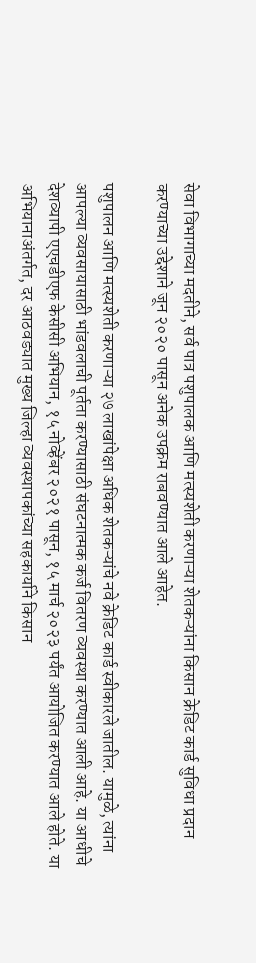सेवा विभागाच्या मदतीने, सर्व पात्र पशुपालक आणि मत्स्यशेती करणाऱ्या शेतकऱ्यांना किसान क्रेडिट कार्ड सुविधा प्रदान करण्याच्या उद्देशाने जून २०२० पासून अनेक उपक्रम राबवण्यात आले आहेत.

पशुपालन आणि मत्स्यशेती करणाऱ्या २७ लाखांपेक्षा अधिक शेतकऱ्यांचे नवे क्रेडिट कार्ड स्वीकारले जातील. यामुळे, त्यांना आपल्या व्यवसायासाठी भांडवलाची पूर्तता करण्यासाठी संघटनात्मक कर्ज वितरण व्यवस्था करण्यात आली आहे. या आधीचे देशव्यापी एएचडीएफ केसीसी अभियान, १५ नोव्हेंबर २०२१ पासून, १५ मार्च २०२३ पर्यंत आयोजित करण्यात आले होते. या अभियानाअंतर्गत, दर आठवड्यात मुख्य जिल्हा व्यवस्थापकांच्या सहकार्याने किसान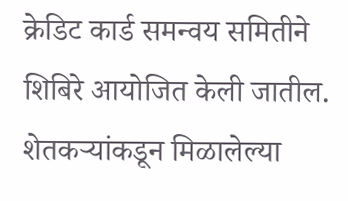क्रेडिट कार्ड समन्वय समितीने शिबिरे आयोजित केली जातील. शेतकऱ्यांकडून मिळालेल्या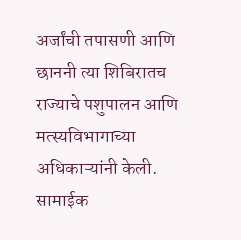अर्जांची तपासणी आणि छाननी त्या शिबिरातच राज्याचे पशुपालन आणि मत्स्यविभागाच्या अधिकाऱ्यांनी केली. सामाईक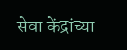सेवा केंद्रांच्या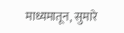माध्यमातून, सुमारे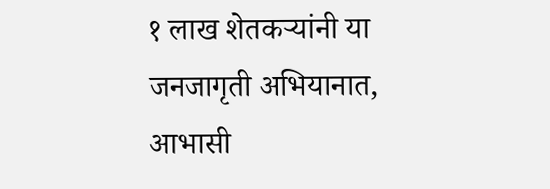१ लाख शेतकऱ्यांनी या जनजागृती अभियानात, आभासी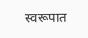स्वरूपात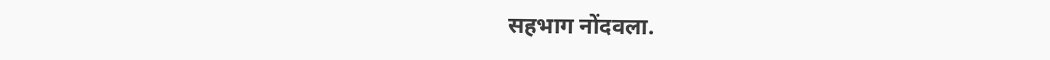सहभाग नोंदवला.